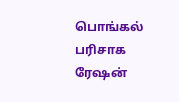பொங்கல் பரிசாக ரேஷன்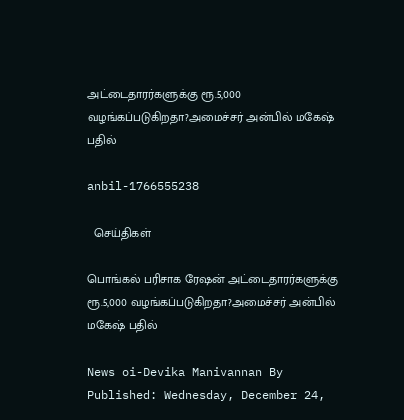அட்டைதாரர்களுக்கு ரூ.5,000 வழங்கப்படுகிறதா?அமைச்சர் அன்பில் மகேஷ் பதில்

anbil-1766555238

  செய்திகள்

பொங்கல் பரிசாக ரேஷன் அட்டைதாரர்களுக்கு ரூ.5,000 வழங்கப்படுகிறதா?அமைச்சர் அன்பில் மகேஷ் பதில்

News oi-Devika Manivannan By Published: Wednesday, December 24,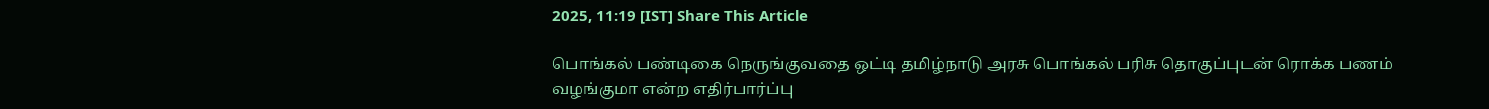2025, 11:19 [IST] Share This Article

பொங்கல் பண்டிகை நெருங்குவதை ஒட்டி தமிழ்நாடு அரசு பொங்கல் பரிசு தொகுப்புடன் ரொக்க பணம் வழங்குமா என்ற எதிர்பார்ப்பு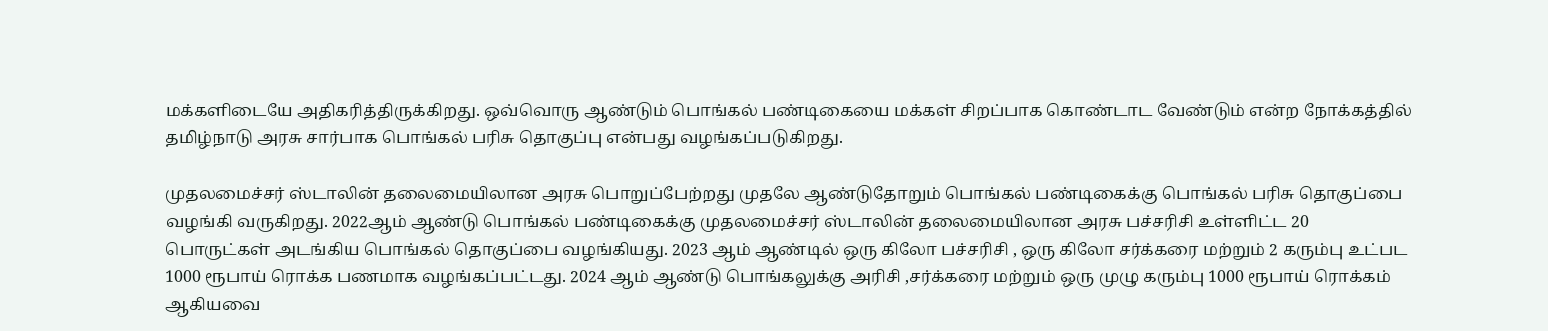மக்களிடையே அதிகரித்திருக்கிறது. ஒவ்வொரு ஆண்டும் பொங்கல் பண்டிகையை மக்கள் சிறப்பாக கொண்டாட வேண்டும் என்ற நோக்கத்தில் தமிழ்நாடு அரசு சார்பாக பொங்கல் பரிசு தொகுப்பு என்பது வழங்கப்படுகிறது.

முதலமைச்சர் ஸ்டாலின் தலைமையிலான அரசு பொறுப்பேற்றது முதலே ஆண்டுதோறும் பொங்கல் பண்டிகைக்கு பொங்கல் பரிசு தொகுப்பை வழங்கி வருகிறது. 2022ஆம் ஆண்டு பொங்கல் பண்டிகைக்கு முதலமைச்சர் ஸ்டாலின் தலைமையிலான அரசு பச்சரிசி உள்ளிட்ட 20 பொருட்கள் அடங்கிய பொங்கல் தொகுப்பை வழங்கியது. 2023 ஆம் ஆண்டில் ஒரு கிலோ பச்சரிசி , ஒரு கிலோ சர்க்கரை மற்றும் 2 கரும்பு உட்பட 1000 ரூபாய் ரொக்க பணமாக வழங்கப்பட்டது. 2024 ஆம் ஆண்டு பொங்கலுக்கு அரிசி ,சர்க்கரை மற்றும் ஒரு முழு கரும்பு 1000 ரூபாய் ரொக்கம் ஆகியவை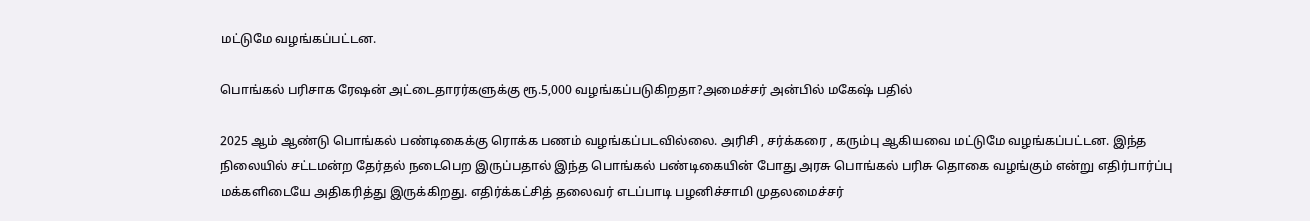மட்டுமே வழங்கப்பட்டன.

பொங்கல் பரிசாக ரேஷன் அட்டைதாரர்களுக்கு ரூ.5,000 வழங்கப்படுகிறதா?அமைச்சர் அன்பில் மகேஷ் பதில்

2025 ஆம் ஆண்டு பொங்கல் பண்டிகைக்கு ரொக்க பணம் வழங்கப்படவில்லை. அரிசி , சர்க்கரை , கரும்பு ஆகியவை மட்டுமே வழங்கப்பட்டன. இந்த நிலையில் சட்டமன்ற தேர்தல் நடைபெற இருப்பதால் இந்த பொங்கல் பண்டிகையின் போது அரசு பொங்கல் பரிசு தொகை வழங்கும் என்று எதிர்பார்ப்பு மக்களிடையே அதிகரித்து இருக்கிறது. எதிர்க்கட்சித் தலைவர் எடப்பாடி பழனிச்சாமி முதலமைச்சர்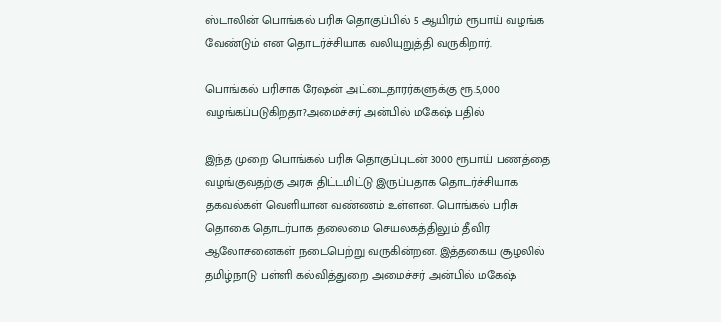ஸ்டாலின் பொங்கல் பரிசு தொகுப்பில் 5 ஆயிரம் ரூபாய் வழங்க வேண்டும் என தொடர்ச்சியாக வலியுறுத்தி வருகிறார்.

பொங்கல் பரிசாக ரேஷன் அட்டைதாரர்களுக்கு ரூ.5,000 வழங்கப்படுகிறதா?அமைச்சர் அன்பில் மகேஷ் பதில்

இந்த முறை பொங்கல் பரிசு தொகுப்புடன் 3000 ரூபாய் பணத்தை வழங்குவதற்கு அரசு திட்டமிட்டு இருப்பதாக தொடர்ச்சியாக தகவல்கள் வெளியான வண்ணம் உள்ளன. பொங்கல் பரிசு தொகை தொடர்பாக தலைமை செயலகத்திலும் தீவிர ஆலோசனைகள் நடைபெற்று வருகின்றன. இத்தகைய சூழலில் தமிழ்நாடு பள்ளி கல்வித்துறை அமைச்சர் அன்பில் மகேஷ்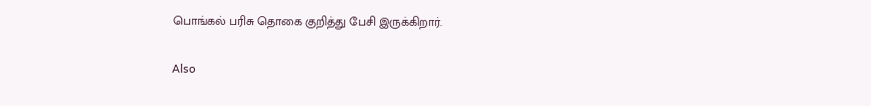பொங்கல் பரிசு தொகை குறித்து பேசி இருக்கிறார்.

Also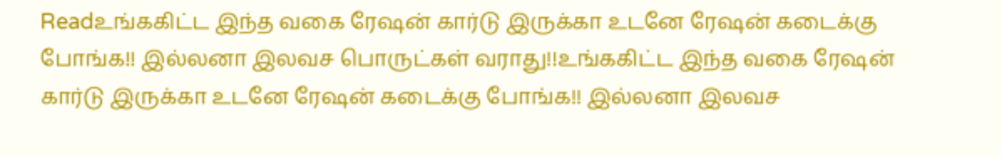Readஉங்ககிட்ட இந்த வகை ரேஷன் கார்டு இருக்கா உடனே ரேஷன் கடைக்கு போங்க!! இல்லனா இலவச பொருட்கள் வராது!!உங்ககிட்ட இந்த வகை ரேஷன் கார்டு இருக்கா உடனே ரேஷன் கடைக்கு போங்க!! இல்லனா இலவச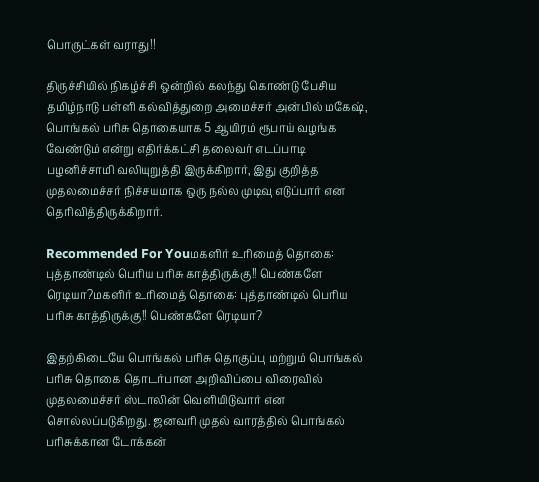பொருட்கள் வராது!!

திருச்சியில் நிகழ்ச்சி ஒன்றில் கலந்து கொண்டு பேசிய தமிழ்நாடு பள்ளி கல்வித்துறை அமைச்சர் அன்பில் மகேஷ், பொங்கல் பரிசு தொகையாக 5 ஆயிரம் ரூபாய் வழங்க வேண்டும் என்று எதிர்க்கட்சி தலைவர் எடப்பாடி பழனிச்சாமி வலியுறுத்தி இருக்கிறார், இது குறித்த முதலமைச்சர் நிச்சயமாக ஒரு நல்ல முடிவு எடுப்பார் என தெரிவித்திருக்கிறார்.

Recommended For Youமகளிர் உரிமைத் தொகை: புத்தாண்டில் பெரிய பரிசு காத்திருக்கு!! பெண்களே ரெடியா?மகளிர் உரிமைத் தொகை: புத்தாண்டில் பெரிய பரிசு காத்திருக்கு!! பெண்களே ரெடியா?

இதற்கிடையே பொங்கல் பரிசு தொகுப்பு மற்றும் பொங்கல் பரிசு தொகை தொடர்பான அறிவிப்பை விரைவில் முதலமைச்சர் ஸ்டாலின் வெளியிடுவார் என சொல்லப்படுகிறது. ஜனவரி முதல் வாரத்தில் பொங்கல் பரிசுக்கான டோக்கன்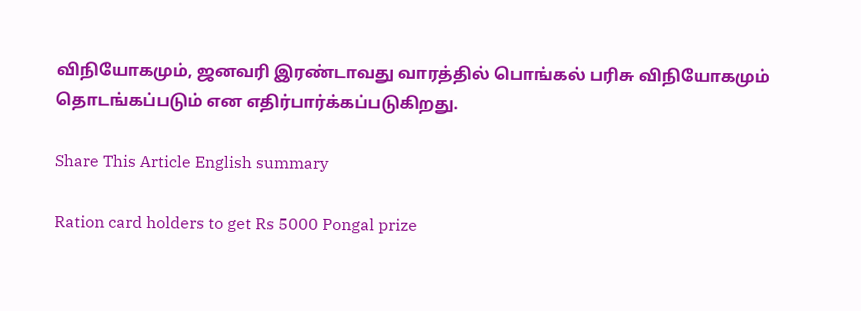விநியோகமும், ஜனவரி இரண்டாவது வாரத்தில் பொங்கல் பரிசு விநியோகமும் தொடங்கப்படும் என எதிர்பார்க்கப்படுகிறது.

Share This Article English summary

Ration card holders to get Rs 5000 Pongal prize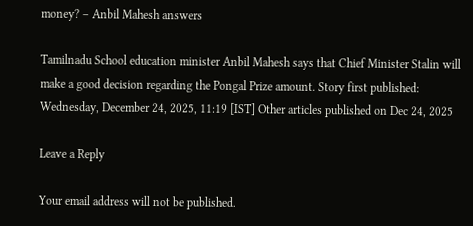money? – Anbil Mahesh answers

Tamilnadu School education minister Anbil Mahesh says that Chief Minister Stalin will make a good decision regarding the Pongal Prize amount. Story first published: Wednesday, December 24, 2025, 11:19 [IST] Other articles published on Dec 24, 2025

Leave a Reply

Your email address will not be published.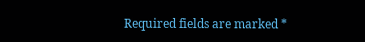Required fields are marked *